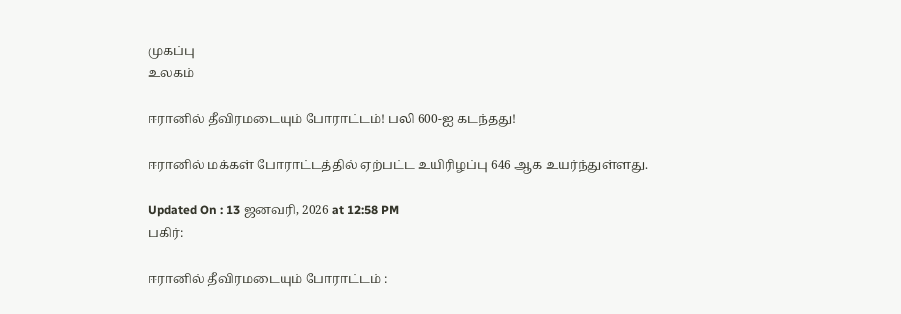முகப்பு
உலகம்

ஈரானில் தீவிரமடையும் போராட்டம்! பலி 600-ஐ கடந்தது!

ஈரானில் மக்கள் போராட்டத்தில் ஏற்பட்ட உயிரிழப்பு 646 ஆக உயர்ந்துள்ளது.

Updated On : 13 ஜனவரி, 2026 at 12:58 PM
பகிர்:

ஈரானில் தீவிரமடையும் போராட்டம் :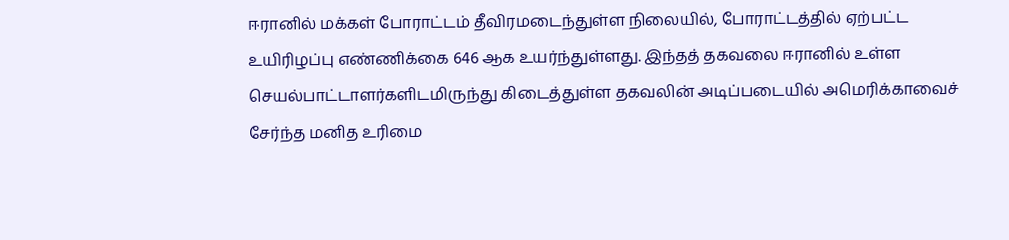ஈரானில் மக்கள் போராட்டம் தீவிரமடைந்துள்ள நிலையில், போராட்டத்தில் ஏற்பட்ட உயிரிழப்பு எண்ணிக்கை 646 ஆக உயர்ந்துள்ளது. இந்தத் தகவலை ஈரானில் உள்ள செயல்பாட்டாளர்களிடமிருந்து கிடைத்துள்ள தகவலின் அடிப்படையில் அமெரிக்காவைச் சேர்ந்த மனித உரிமை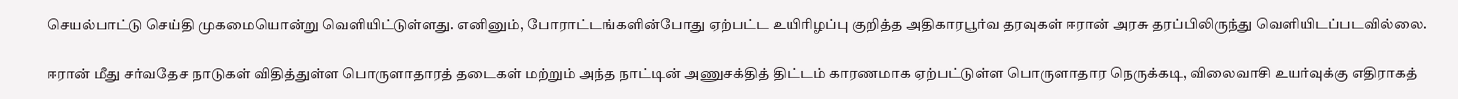செயல்பாட்டு செய்தி முகமையொன்று வெளியிட்டுள்ளது. எனினும், போராட்டங்களின்போது ஏற்பட்ட உயிரிழப்பு குறித்த அதிகாரபூர்வ தரவுகள் ஈரான் அரசு தரப்பிலிருந்து வெளியிடப்படவில்லை.

ஈரான் மீது சர்வதேச நாடுகள் விதித்துள்ள பொருளாதாரத் தடைகள் மற்றும் அந்த நாட்டின் அணுசக்தித் திட்டம் காரணமாக ஏற்பட்டுள்ள பொருளாதார நெருக்கடி, விலைவாசி உயர்வுக்கு எதிராகத்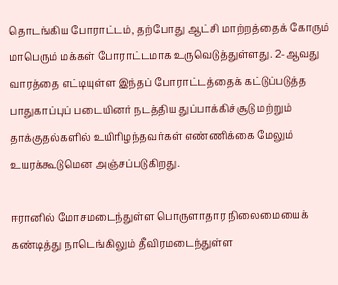தொடங்கிய போராட்டம், தற்போது ஆட்சி மாற்றத்தைக் கோரும் மாபெரும் மக்கள் போராட்டமாக உருவெடுத்துள்ளது. 2-ஆவது வாரத்தை எட்டியுள்ள இந்தப் போராட்டத்தைக் கட்டுப்படுத்த பாதுகாப்புப் படையினர் நடத்திய துப்பாக்கிச்சூடு மற்றும் தாக்குதல்களில் உயிரிழந்தவர்கள் எண்ணிக்கை மேலும் உயரக்கூடுமென அஞ்சப்படுகிறது.

ஈரானில் மோசமடைந்துள்ள பொருளாதார நிலைமையைக் கண்டித்து நாடெங்கிலும் தீவிரமடைந்துள்ள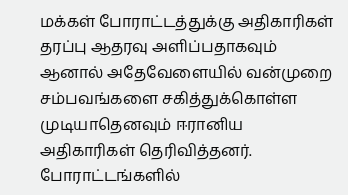மக்கள் போராட்டத்துக்கு அதிகாரிகள் தரப்பு ஆதரவு அளிப்பதாகவும் ஆனால் அதேவேளையில் வன்முறை சம்பவங்களை சகித்துக்கொள்ள முடியாதெனவும் ஈரானிய அதிகாரிகள் தெரிவித்தனர். போராட்டங்களில்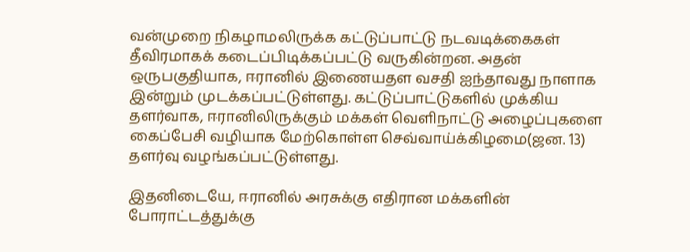வன்முறை நிகழாமலிருக்க கட்டுப்பாட்டு நடவடிக்கைகள் தீவிரமாகக் கடைப்பிடிக்கப்பட்டு வருகின்றன. அதன் ஒருபகுதியாக, ஈரானில் இணையதள வசதி ஐந்தாவது நாளாக இன்றும் முடக்கப்பட்டுள்ளது. கட்டுப்பாட்டுகளில் முக்கிய தளர்வாக, ஈரானிலிருக்கும் மக்கள் வெளிநாட்டு அழைப்புகளை கைப்பேசி வழியாக மேற்கொள்ள செவ்வாய்க்கிழமை(ஜன. 13) தளர்வு வழங்கப்பட்டுள்ளது.

இதனிடையே, ஈரானில் அரசுக்கு எதிரான மக்களின் போராட்டத்துக்கு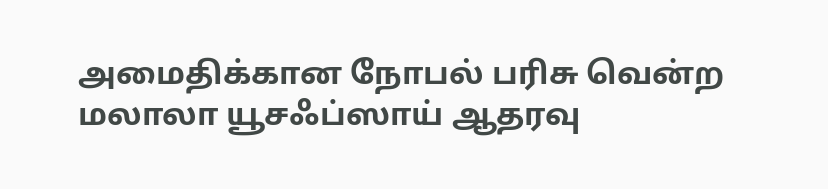அமைதிக்கான நோபல் பரிசு வென்ற மலாலா யூசஃப்ஸாய் ஆதரவு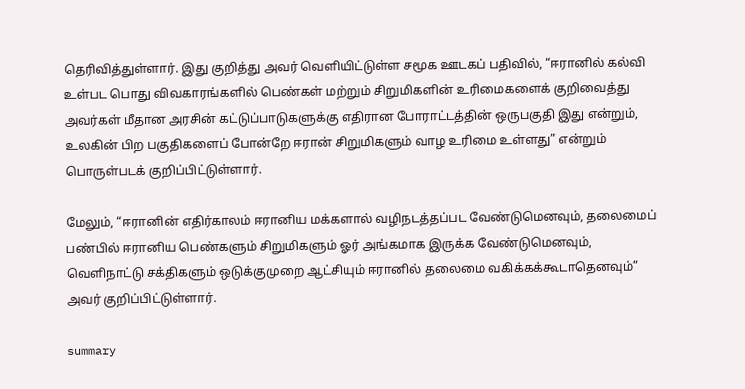தெரிவித்துள்ளார். இது குறித்து அவர் வெளியிட்டுள்ள சமூக ஊடகப் பதிவில், “ஈரானில் கல்வி உள்பட பொது விவகாரங்களில் பெண்கள் மற்றும் சிறுமிகளின் உரிமைகளைக் குறிவைத்து அவர்கள் மீதான அரசின் கட்டுப்பாடுகளுக்கு எதிரான போராட்டத்தின் ஒருபகுதி இது என்றும், உலகின் பிற பகுதிகளைப் போன்றே ஈரான் சிறுமிகளும் வாழ உரிமை உள்ளது” என்றும் பொருள்படக் குறிப்பிட்டுள்ளார்.

மேலும், “ஈரானின் எதிர்காலம் ஈரானிய மக்களால் வழிநடத்தப்பட வேண்டுமெனவும், தலைமைப் பண்பில் ஈரானிய பெண்களும் சிறுமிகளும் ஓர் அங்கமாக இருக்க வேண்டுமெனவும், வெளிநாட்டு சக்திகளும் ஒடுக்குமுறை ஆட்சியும் ஈரானில் தலைமை வகிக்கக்கூடாதெனவும்” அவர் குறிப்பிட்டுள்ளார்.

summary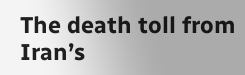The death toll from Iran’s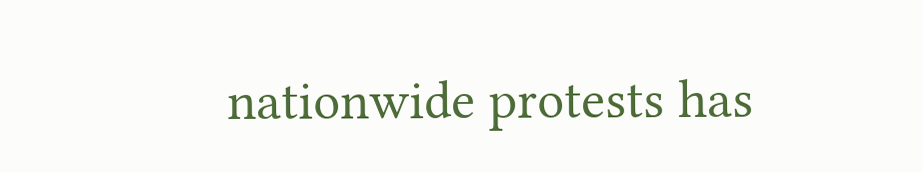nationwide protests has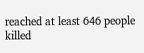reached at least 646 people killed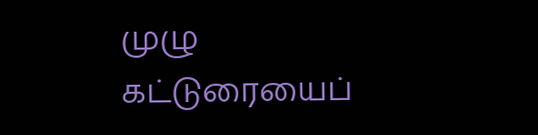முழு கட்டுரையைப்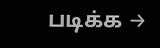படிக்க →